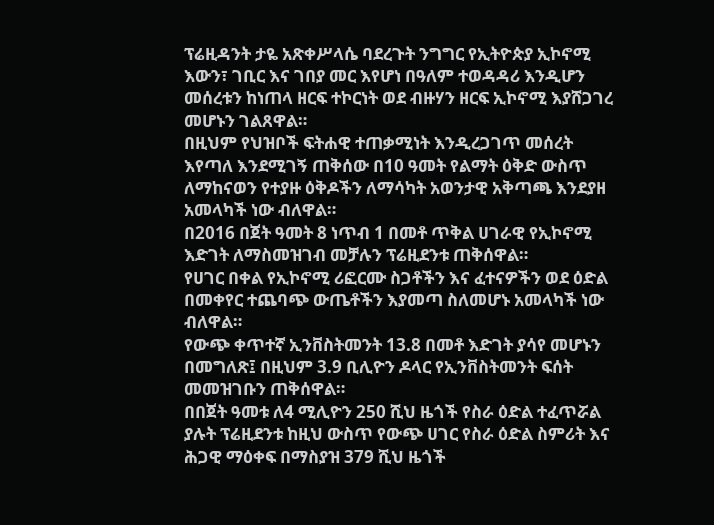ፕሬዚዳንት ታዬ አጽቀሥላሴ ባደረጉት ንግግር የኢትዮጵያ ኢኮኖሚ እውን፣ ገቢር እና ገበያ መር እየሆነ በዓለም ተወዳዳሪ እንዲሆን መሰረቱን ከነጠላ ዘርፍ ተኮርነት ወደ ብዙሃን ዘርፍ ኢኮኖሚ እያሸጋገረ መሆኑን ገልጸዋል።
በዚህም የህዝቦች ፍትሐዊ ተጠቃሚነት እንዲረጋገጥ መሰረት እየጣለ እንደሚገኝ ጠቅሰው በ10 ዓመት የልማት ዕቅድ ውስጥ ለማከናወን የተያዙ ዕቅዶችን ለማሳካት አወንታዊ አቅጣጫ እንደያዘ አመላካች ነው ብለዋል።
በ2016 በጀት ዓመት 8 ነጥብ 1 በመቶ ጥቅል ሀገራዊ የኢኮኖሚ እድገት ለማስመዝገብ መቻሉን ፕሬዚደንቱ ጠቅሰዋል።
የሀገር በቀል የኢኮኖሚ ሪፎርሙ ስጋቶችን እና ፈተናዎችን ወደ ዕድል በመቀየር ተጨባጭ ውጤቶችን እያመጣ ስለመሆኑ አመላካች ነው ብለዋል።
የውጭ ቀጥተኛ ኢንቨስትመንት 13.8 በመቶ እድገት ያሳየ መሆኑን በመግለጽ፤ በዚህም 3.9 ቢሊዮን ዶላር የኢንቨስትመንት ፍሰት መመዝገቡን ጠቅሰዋል።
በበጀት ዓመቱ ለ4 ሚሊዮን 250 ሺህ ዜጎች የስራ ዕድል ተፈጥሯል ያሉት ፕሬዚደንቱ ከዚህ ውስጥ የውጭ ሀገር የስራ ዕድል ስምሪት እና ሕጋዊ ማዕቀፍ በማስያዝ 379 ሺህ ዜጎች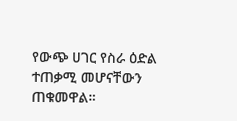የውጭ ሀገር የስራ ዕድል ተጠቃሚ መሆናቸውን ጠቁመዋል።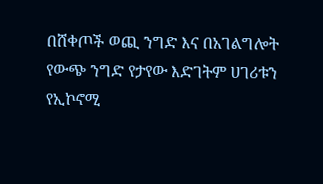በሸቀጦች ወጪ ንግድ እና በአገልግሎት የውጭ ንግድ የታየው እድገትም ሀገሪቱን የኢኮኖሚ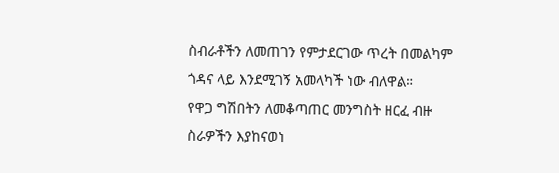ስብራቶችን ለመጠገን የምታደርገው ጥረት በመልካም ጎዳና ላይ እንደሚገኝ አመላካች ነው ብለዋል።
የዋጋ ግሽበትን ለመቆጣጠር መንግስት ዘርፈ ብዙ ስራዎችን እያከናወነ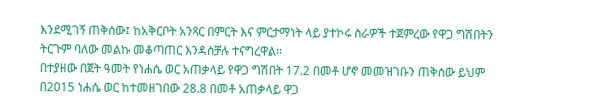እንደሚገኝ ጠቅሰው፤ ከአቅርቦት አንጻር በምርት እና ምርታማነት ላይ ያተኮሩ ስራዎች ተጀምረው የዋጋ ግሽበትን ትርጉም ባለው መልኩ መቆጣጠር እንዳስቻሉ ተናግረዋል።
በተያዘው በጀት ዓመት የነሐሴ ወር አጠቃላይ የዋጋ ግሽበት 17.2 በመቶ ሆኖ መመዝገቡን ጠቅሰው ይህም በ2015 ነሐሴ ወር ከተመዘገበው 28.8 በመቶ አጠቃላይ ዋጋ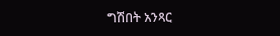ግሽበት አንጻር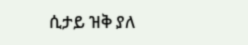ሲታይ ዝቅ ያለ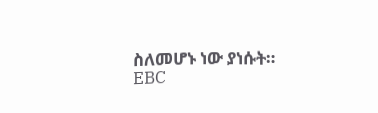ስለመሆኑ ነው ያነሱት።
EBC